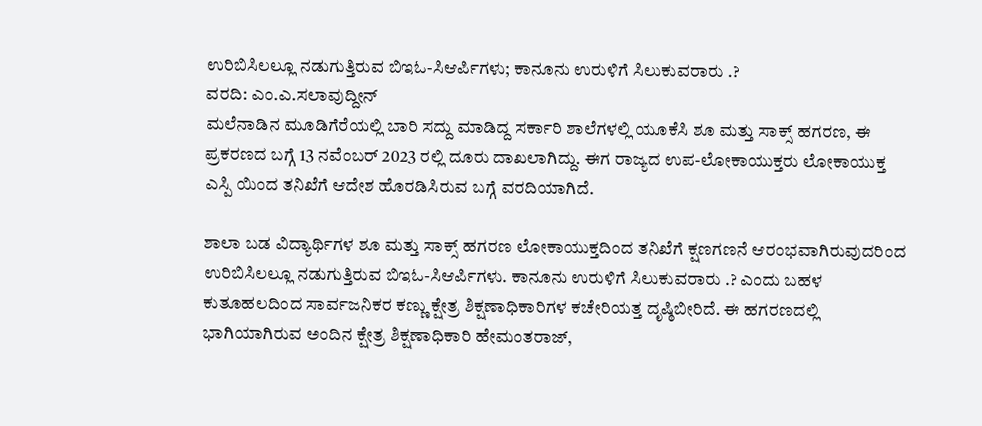ಉರಿಬಿಸಿಲಲ್ಲೂ ನಡುಗುತ್ತಿರುವ ಬಿಇಓ-ಸಿಆರ್ಪಿಗಳು; ಕಾನೂನು ಉರುಳಿಗೆ ಸಿಲುಕುವರಾರು .?
ವರದಿ: ಎಂ.ಎ.ಸಲಾವುದ್ದೀನ್
ಮಲೆನಾಡಿನ ಮೂಡಿಗೆರೆಯಲ್ಲಿ ಬಾರಿ ಸದ್ದು ಮಾಡಿದ್ದ ಸರ್ಕಾರಿ ಶಾಲೆಗಳಲ್ಲಿ ಯೂಕೆಸಿ ಶೂ ಮತ್ತು ಸಾಕ್ಸ್ ಹಗರಣ, ಈ ಪ್ರಕರಣದ ಬಗ್ಗೆ 13 ನವೆಂಬರ್ 2023 ರಲ್ಲಿ ದೂರು ದಾಖಲಾಗಿದ್ದು. ಈಗ ರಾಜ್ಯದ ಉಪ-ಲೋಕಾಯುಕ್ತರು ಲೋಕಾಯುಕ್ತ ಎಸ್ಪಿ ಯಿಂದ ತನಿಖೆಗೆ ಆದೇಶ ಹೊರಡಿಸಿರುವ ಬಗ್ಗೆ ವರದಿಯಾಗಿದೆ.

ಶಾಲಾ ಬಡ ವಿದ್ಯಾರ್ಥಿಗಳ ಶೂ ಮತ್ತು ಸಾಕ್ಸ್ ಹಗರಣ ಲೋಕಾಯುಕ್ತದಿಂದ ತನಿಖೆಗೆ ಕ್ಷಣಗಣನೆ ಆರಂಭವಾಗಿರುವುದರಿಂದ ಉರಿಬಿಸಿಲಲ್ಲೂ ನಡುಗುತ್ತಿರುವ ಬಿಇಓ-ಸಿಆರ್ಪಿಗಳು. ಕಾನೂನು ಉರುಳಿಗೆ ಸಿಲುಕುವರಾರು .? ಎಂದು ಬಹಳ ಕುತೂಹಲದಿಂದ ಸಾರ್ವಜನಿಕರ ಕಣ್ಣು ಕ್ಷೇತ್ರ ಶಿಕ್ಷಣಾಧಿಕಾರಿಗಳ ಕಚೇರಿಯತ್ತ ದೃಷ್ಠಿಬೀರಿದೆ. ಈ ಹಗರಣದಲ್ಲಿ ಭಾಗಿಯಾಗಿರುವ ಅಂದಿನ ಕ್ಷೇತ್ರ ಶಿಕ್ಷಣಾಧಿಕಾರಿ ಹೇಮಂತರಾಜ್,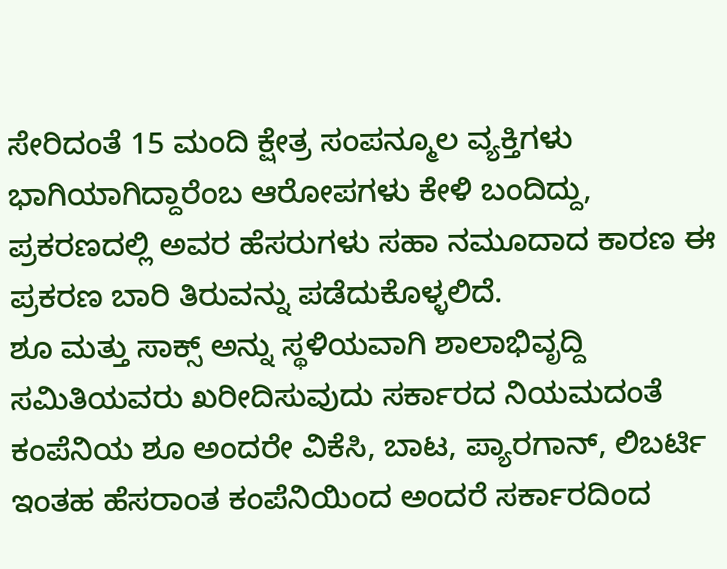ಸೇರಿದಂತೆ 15 ಮಂದಿ ಕ್ಷೇತ್ರ ಸಂಪನ್ಮೂಲ ವ್ಯಕ್ತಿಗಳು ಭಾಗಿಯಾಗಿದ್ದಾರೆಂಬ ಆರೋಪಗಳು ಕೇಳಿ ಬಂದಿದ್ದು, ಪ್ರಕರಣದಲ್ಲಿ ಅವರ ಹೆಸರುಗಳು ಸಹಾ ನಮೂದಾದ ಕಾರಣ ಈ ಪ್ರಕರಣ ಬಾರಿ ತಿರುವನ್ನು ಪಡೆದುಕೊಳ್ಳಲಿದೆ.
ಶೂ ಮತ್ತು ಸಾಕ್ಸ್ ಅನ್ನು ಸ್ಥಳಿಯವಾಗಿ ಶಾಲಾಭಿವೃದ್ದಿ ಸಮಿತಿಯವರು ಖರೀದಿಸುವುದು ಸರ್ಕಾರದ ನಿಯಮದಂತೆ ಕಂಪೆನಿಯ ಶೂ ಅಂದರೇ ವಿಕೆಸಿ, ಬಾಟ, ಪ್ಯಾರಗಾನ್, ಲಿಬರ್ಟಿ ಇಂತಹ ಹೆಸರಾಂತ ಕಂಪೆನಿಯಿಂದ ಅಂದರೆ ಸರ್ಕಾರದಿಂದ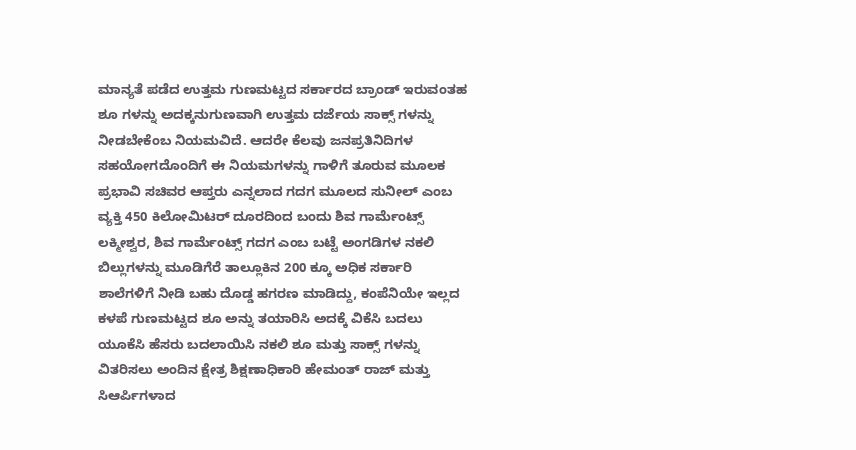ಮಾನ್ಯತೆ ಪಡೆದ ಉತ್ತಮ ಗುಣಮಟ್ಟದ ಸರ್ಕಾರದ ಬ್ರಾಂಡ್ ಇರುವಂತಹ ಶೂ ಗಳನ್ನು ಅದಕ್ಕನುಗುಣವಾಗಿ ಉತ್ತಮ ದರ್ಜೆಯ ಸಾಕ್ಸ್ ಗಳನ್ನು ನೀಡಬೇಕೆಂಬ ನಿಯಮವಿದೆ. ಆದರೇ ಕೆಲವು ಜನಪ್ರತಿನಿದಿಗಳ ಸಹಯೋಗದೊಂದಿಗೆ ಈ ನಿಯಮಗಳನ್ನು ಗಾಳಿಗೆ ತೂರುವ ಮೂಲಕ ಪ್ರಭಾವಿ ಸಚಿವರ ಆಪ್ತರು ಎನ್ನಲಾದ ಗದಗ ಮೂಲದ ಸುನೀಲ್ ಎಂಬ ವ್ಯಕ್ತಿ 450 ಕಿಲೋಮಿಟರ್ ದೂರದಿಂದ ಬಂದು ಶಿವ ಗಾರ್ಮೆಂಟ್ಸ್ ಲಕ್ಮೀಶ್ವರ, ಶಿವ ಗಾರ್ಮೆಂಟ್ಸ್ ಗದಗ ಎಂಬ ಬಟ್ಟೆ ಅಂಗಡಿಗಳ ನಕಲಿ ಬಿಲ್ಲುಗಳನ್ನು ಮೂಡಿಗೆರೆ ತಾಲ್ಲೂಕಿನ 200 ಕ್ಕೂ ಅಧಿಕ ಸರ್ಕಾರಿ ಶಾಲೆಗಳಿಗೆ ನೀಡಿ ಬಹು ದೊಡ್ಡ ಹಗರಣ ಮಾಡಿದ್ದು, ಕಂಪೆನಿಯೇ ಇಲ್ಲದ ಕಳಪೆ ಗುಣಮಟ್ಟದ ಶೂ ಅನ್ನು ತಯಾರಿಸಿ ಅದಕ್ಕೆ ವಿಕೆಸಿ ಬದಲು ಯೂಕೆಸಿ ಹೆಸರು ಬದಲಾಯಿಸಿ ನಕಲಿ ಶೂ ಮತ್ತು ಸಾಕ್ಸ್ ಗಳನ್ನು ವಿತರಿಸಲು ಅಂದಿನ ಕ್ಷೇತ್ರ ಶಿಕ್ಷಣಾಧಿಕಾರಿ ಹೇಮಂತ್ ರಾಜ್ ಮತ್ತು ಸಿಆರ್ಪಿಗಳಾದ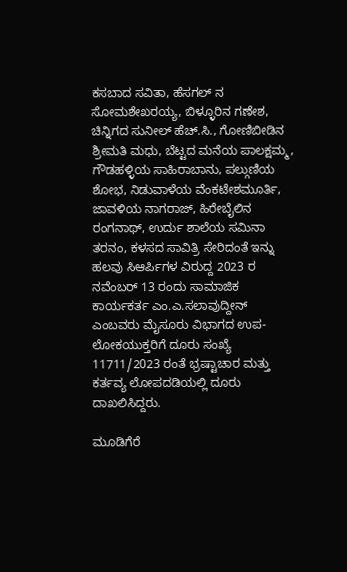ಕಸಬಾದ ಸವಿತಾ, ಹೆಸಗಲ್ ನ ಸೋಮಶೇಖರಯ್ಯ, ಬಿಳ್ಳೂರಿನ ಗಣೇಶ, ಚಿನ್ನಿಗದ ಸುನೀಲ್ ಹೆಚ್.ಸಿ., ಗೋಣಿಬೀಡಿನ ಶ್ರೀಮತಿ ಮಧು, ಬೆಟ್ಟದ ಮನೆಯ ಪಾಲಕ್ಷಮ್ಮ, ಗೌಡಹಳ್ಳಿಯ ಸಾಹಿರಾಬಾನು, ಪಲ್ಗುಣಿಯ ಶೋಭ, ನಿಡುವಾಳೆಯ ವೆಂಕಟೇಶಮೂರ್ತಿ, ಜಾವಳಿಯ ನಾಗರಾಜ್, ಹಿರೇಬೈಲಿನ ರಂಗನಾಥ್, ಉರ್ದು ಶಾಲೆಯ ಸಮಿನಾ ತರನಂ, ಕಳಸದ ಸಾವಿತ್ರಿ ಸೇರಿದಂತೆ ಇನ್ನು ಹಲವು ಸಿಆರ್ಪಿಗಳ ವಿರುದ್ದ 2023 ರ ನವೆಂಬರ್ 13 ರಂದು ಸಾಮಾಜಿಕ ಕಾರ್ಯಕರ್ತ ಎಂ.ಎ.ಸಲಾವುದ್ದೀನ್ ಎಂಬವರು ಮೈಸೂರು ವಿಭಾಗದ ಉಪ-ಲೋಕಯುಕ್ತರಿಗೆ ದೂರು ಸಂಖ್ಯೆ 11711/2023 ರಂತೆ ಭ್ರಷ್ಟಾಚಾರ ಮತ್ತು ಕರ್ತವ್ಯ ಲೋಪದಡಿಯಲ್ಲಿ ದೂರು ದಾಖಲಿಸಿದ್ದರು.

ಮೂಡಿಗೆರೆ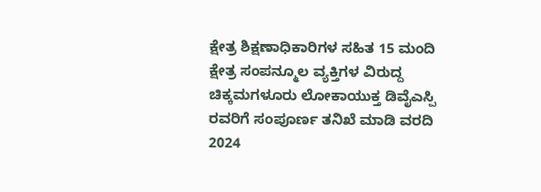ಕ್ಷೇತ್ರ ಶಿಕ್ಷಣಾಧಿಕಾರಿಗಳ ಸಹಿತ 15 ಮಂದಿ ಕ್ಷೇತ್ರ ಸಂಪನ್ಮೂಲ ವ್ಯಕ್ತಿಗಳ ವಿರುದ್ದ ಚಿಕ್ಕಮಗಳೂರು ಲೋಕಾಯುಕ್ತ ಡಿವೈಎಸ್ಪಿ ರವರಿಗೆ ಸಂಪೂರ್ಣ ತನಿಖೆ ಮಾಡಿ ವರದಿ 2024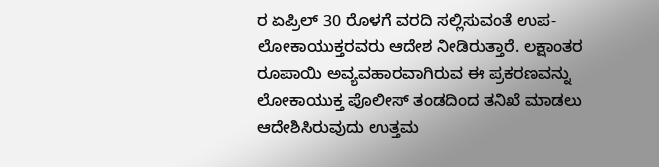ರ ಏಪ್ರಿಲ್ 30 ರೊಳಗೆ ವರದಿ ಸಲ್ಲಿಸುವಂತೆ ಉಪ-ಲೋಕಾಯುಕ್ತರವರು ಆದೇಶ ನೀಡಿರುತ್ತಾರೆ. ಲಕ್ಷಾಂತರ ರೂಪಾಯಿ ಅವ್ಯವಹಾರವಾಗಿರುವ ಈ ಪ್ರಕರಣವನ್ನು ಲೋಕಾಯುಕ್ತ ಪೊಲೀಸ್ ತಂಡದಿಂದ ತನಿಖೆ ಮಾಡಲು ಆದೇಶಿಸಿರುವುದು ಉತ್ತಮ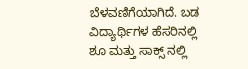ಬೆಳವಣಿಗೆಯಾಗಿದೆ. ಬಡ ವಿದ್ಯಾರ್ಥಿಗಳ ಹೆಸರಿನಲ್ಲಿ ಶೂ ಮತ್ತು ಸಾಕ್ಸ್ ನಲ್ಲಿ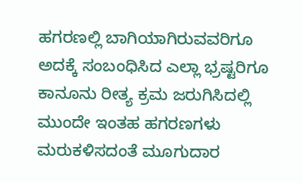ಹಗರಣಲ್ಲಿ ಬಾಗಿಯಾಗಿರುವವರಿಗೂ ಅದಕ್ಕೆ ಸಂಬಂಧಿಸಿದ ಎಲ್ಲಾ ಭ್ರಷ್ಟರಿಗೂ ಕಾನೂನು ರೀತ್ಯ ಕ್ರಮ ಜರುಗಿಸಿದಲ್ಲಿ ಮುಂದೇ ಇಂತಹ ಹಗರಣಗಳು ಮರುಕಳಿಸದಂತೆ ಮೂಗುದಾರ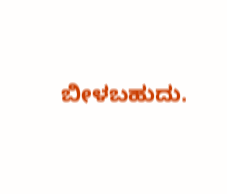ಬೀಳಬಹುದು.